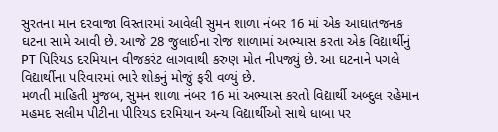સુરતના માન દરવાજા વિસ્તારમાં આવેલી સુમન શાળા નંબર 16 માં એક આઘાતજનક ઘટના સામે આવી છે. આજે 28 જુલાઈના રોજ શાળામાં અભ્યાસ કરતા એક વિદ્યાર્થીનું PT પિરિયડ દરમિયાન વીજકરંટ લાગવાથી કરુણ મોત નીપજ્યું છે. આ ઘટનાને પગલે વિદ્યાર્થીના પરિવારમાં ભારે શોકનું મોજું ફરી વળ્યું છે.
મળતી માહિતી મુજબ, સુમન શાળા નંબર 16 માં અભ્યાસ કરતો વિદ્યાર્થી અબ્દુલ રહેમાન મહમદ સલીમ પીટીના પીરિયડ દરમિયાન અન્ય વિદ્યાર્થીઓ સાથે ધાબા પર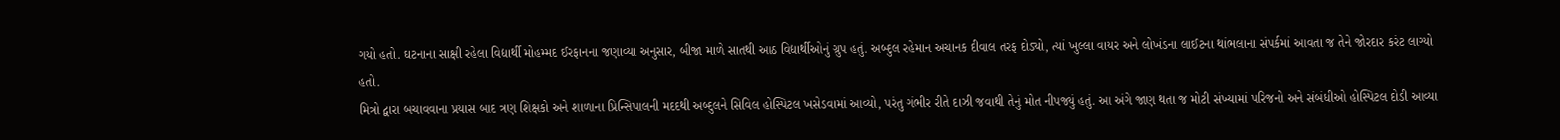ગયો હતો. ઘટનાના સાક્ષી રહેલા વિદ્યાર્થી મોહમ્મદ ઈરફાનના જણાવ્યા અનુસાર, બીજા માળે સાતથી આઠ વિદ્યાર્થીઓનું ગ્રુપ હતું. અબ્દુલ રહેમાન અચાનક દીવાલ તરફ દોડ્યો, ત્યાં ખુલ્લા વાયર અને લોખંડના લાઈટના થાંભલાના સંપર્કમાં આવતા જ તેને જોરદાર કરંટ લાગ્યો હતો.
મિત્રો દ્વારા બચાવવાના પ્રયાસ બાદ ત્રણ શિક્ષકો અને શાળાના પ્રિન્સિપાલની મદદથી અબ્દુલને સિવિલ હોસ્પિટલ ખસેડવામાં આવ્યો, પરંતુ ગંભીર રીતે દાઝી જવાથી તેનું મોત નીપજ્યું હતું. આ અંગે જાણ થતા જ મોટી સંખ્યામાં પરિજનો અને સંબંધીઓ હોસ્પિટલ દોડી આવ્યા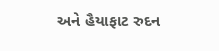અને હૈયાફાટ રુદન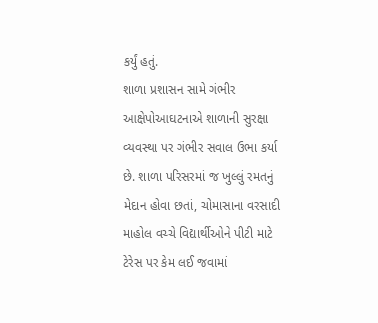કર્યું હતું.
શાળા પ્રશાસન સામે ગંભીર આક્ષેપોઆઘટનાએ શાળાની સુરક્ષા વ્યવસ્થા પર ગંભીર સવાલ ઉભા કર્યા છે. શાળા પરિસરમાં જ ખુલ્લું રમતનું મેદાન હોવા છતાં, ચોમાસાના વરસાદી માહોલ વચ્ચે વિદ્યાર્થીઓને પીટી માટે ટેરેસ પર કેમ લઈ જવામાં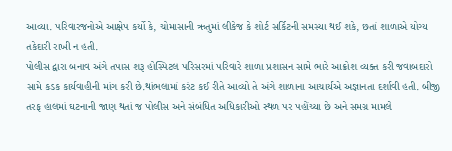આવ્યા. પરિવારજનોએ આક્ષેપ કર્યો કે, ચોમાસાની ઋતુમાં લીકેજ કે શોર્ટ સર્કિટની સમસ્યા થઈ શકે, છતાં શાળાએ યોગ્ય તકેદારી રાખી ન હતી.
પોલીસ દ્વારા બનાવ અંગે તપાસ શરૂ હોસ્પિટલ પરિસરમાં પરિવારે શાળા પ્રશાસન સામે ભારે આક્રોશ વ્યક્ત કરી જવાબદારો સામે કડક કાર્યવાહીની માંગ કરી છે.થાંભલામાં કરંટ કઈ રીતે આવ્યો તે અંગે શાળાના આચાર્યએ અજ્ઞાનતા દર્શાવી હતી. બીજી તરફ હાલમાં ઘટનાની જાણ થતાં જ પોલીસ અને સંબંધિત અધિકારીઓ સ્થળ પર પહોંચ્યા છે અને સમગ્ર મામલે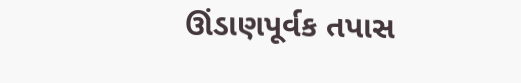ઊંડાણપૂર્વક તપાસ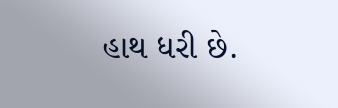હાથ ધરી છે.